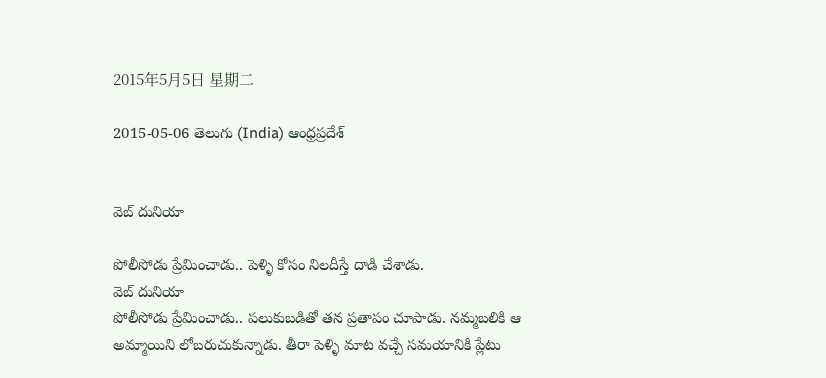2015年5月5日 星期二

2015-05-06 తెలుగు (India) ఆంధ్రప్రదేశ్


వెబ్ దునియా

పోలీసోడు ప్రేమించాడు.. పెళ్ళి కోసం నిలదీస్తే దాడి చేశాడు.
వెబ్ దునియా
పోలీసోడు ప్రేమించాడు.. పలుకుబడితో తన ప్రతాపం చూపాడు. నమ్మబలికి ఆ అమ్మాయిని లోబరుచుకున్నాడు. తీరా పెళ్ళి మాట వచ్చే సమయానికి ప్లేటు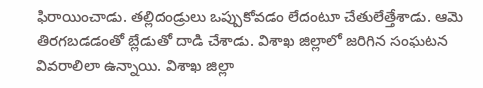ఫిరాయించాడు. తల్లిదండ్రులు ఒప్పుకోవడం లేదంటూ చేతులేత్తేశాడు. ఆమె తిరగబడడంతో బ్లేడుతో దాడి చేశాడు. విశాఖ జిల్లాలో జరిగిన సంఘటన వివరాలిలా ఉన్నాయి. విశాఖ జిల్లా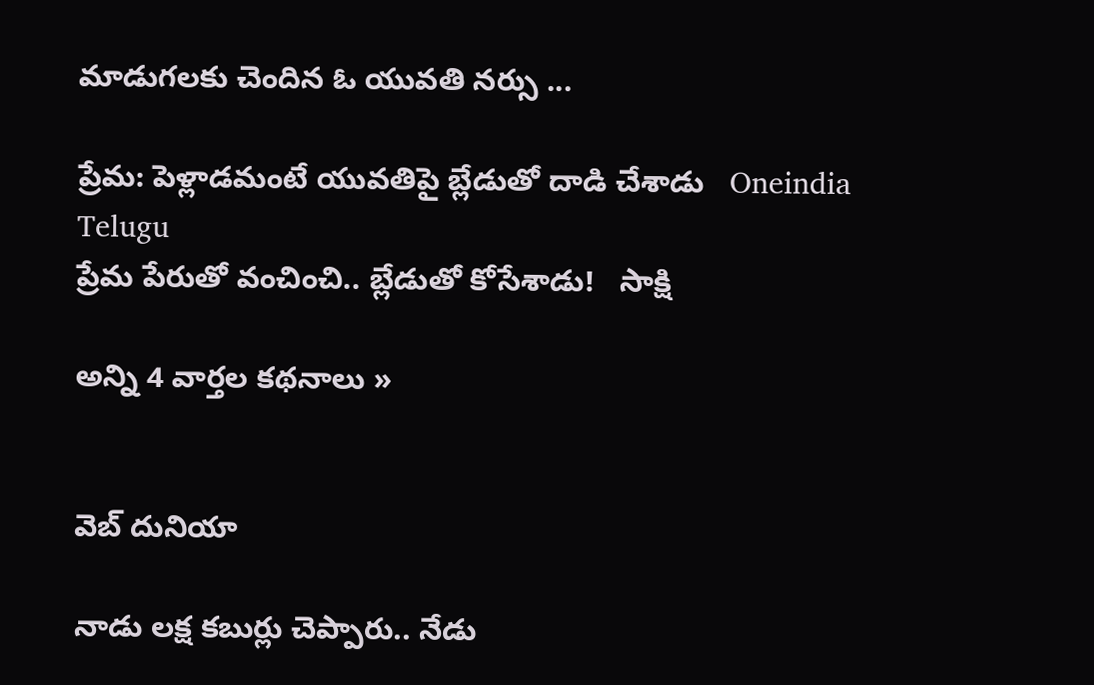మాడుగలకు చెందిన ఓ యువతి నర్సు ...

ప్రేమ: పెళ్లాడమంటే యువతిపై బ్లేడుతో దాడి చేశాడు   Oneindia Telugu
ప్రేమ పేరుతో వంచించి.. బ్లేడుతో కోసేశాడు!   సాక్షి

అన్ని 4 వార్తల కథనాలు »


వెబ్ దునియా

నాడు లక్ష కబుర్లు చెప్పారు.. నేడు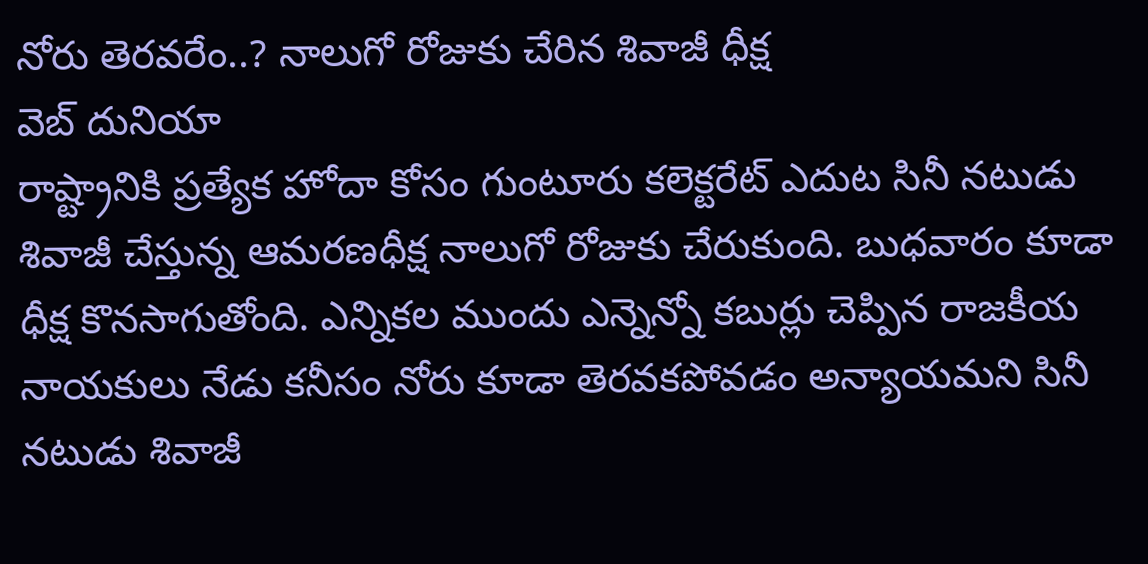నోరు తెరవరేం..? నాలుగో రోజుకు చేరిన శివాజీ ధీక్ష
వెబ్ దునియా
రాష్ట్రానికి ప్రత్యేక హోదా కోసం గుంటూరు కలెక్టరేట్ ఎదుట సినీ నటుడు శివాజీ చేస్తున్న ఆమరణధీక్ష నాలుగో రోజుకు చేరుకుంది. బుధవారం కూడా ధీక్ష కొనసాగుతోంది. ఎన్నికల ముందు ఎన్నెన్నో కబుర్లు చెప్పిన రాజకీయ నాయకులు నేడు కనీసం నోరు కూడా తెరవకపోవడం అన్యాయమని సినీ నటుడు శివాజీ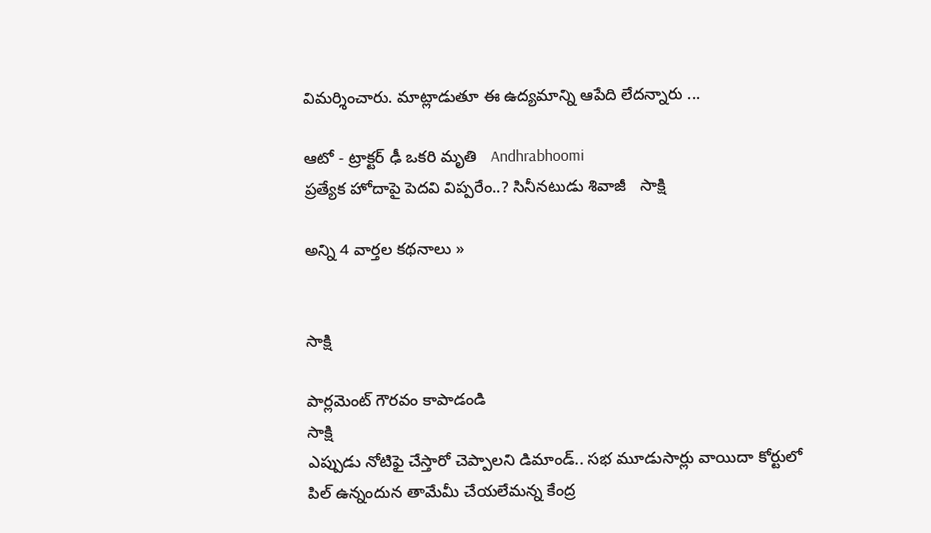విమర్శించారు. మాట్లాడుతూ ఈ ఉద్యమాన్ని ఆపేది లేదన్నారు ...

ఆటో - ట్రాక్టర్ ఢీ ఒకరి మృతి   Andhrabhoomi
ప్రత్యేక హోదాపై పెదవి విప్పరేం..? సినీనటుడు శివాజీ   సాక్షి

అన్ని 4 వార్తల కథనాలు »


సాక్షి

పార్లమెంట్ గౌరవం కాపాడండి
సాక్షి
ఎప్పుడు నోటిఫై చేస్తారో చెప్పాలని డిమాండ్.. సభ మూడుసార్లు వాయిదా కోర్టులో పిల్ ఉన్నందున తామేమీ చేయలేమన్న కేంద్ర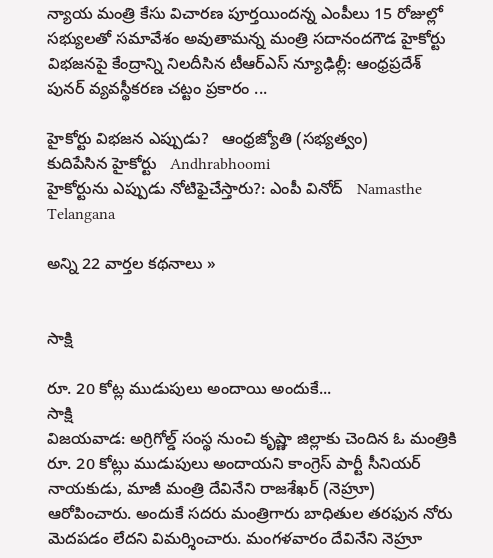న్యాయ మంత్రి కేసు విచారణ పూర్తయిందన్న ఎంపీలు 15 రోజుల్లో సభ్యులతో సమావేశం అవుతామన్న మంత్రి సదానందగౌడ హైకోర్టు విభజనపై కేంద్రాన్ని నిలదీసిన టీఆర్‌ఎస్ న్యూఢిల్లీ: ఆంధ్రప్రదేశ్ పునర్ వ్యవస్థీకరణ చట్టం ప్రకారం ...

హైకోర్టు విభజన ఎప్పుడు?   ఆంధ్రజ్యోతి (సభ్యత్వం)
కుదిపేసిన హైకోర్టు   Andhrabhoomi
హైకోర్టును ఎప్పుడు నోటిఫైచేస్తారు?: ఎంపీ వినోద్   Namasthe Telangana

అన్ని 22 వార్తల కథనాలు »


సాక్షి

రూ. 20 కోట్ల ముడుపులు అందాయి అందుకే...
సాక్షి
విజయవాడ: అగ్రిగోల్డ్ సంస్థ నుంచి కృష్ణా జిల్లాకు చెందిన ఓ మంత్రికి రూ. 20 కోట్లు ముడుపులు అందాయని కాంగ్రెస్ పార్టీ సీనియర్ నాయకుడు, మాజీ మంత్రి దేవినేని రాజశేఖర్ (నెహ్రూ) ఆరోపించారు. అందుకే సదరు మంత్రిగారు బాధితుల తరఫున నోరు మెదపడం లేదని విమర్శించారు. మంగళవారం దేవినేని నెహ్రూ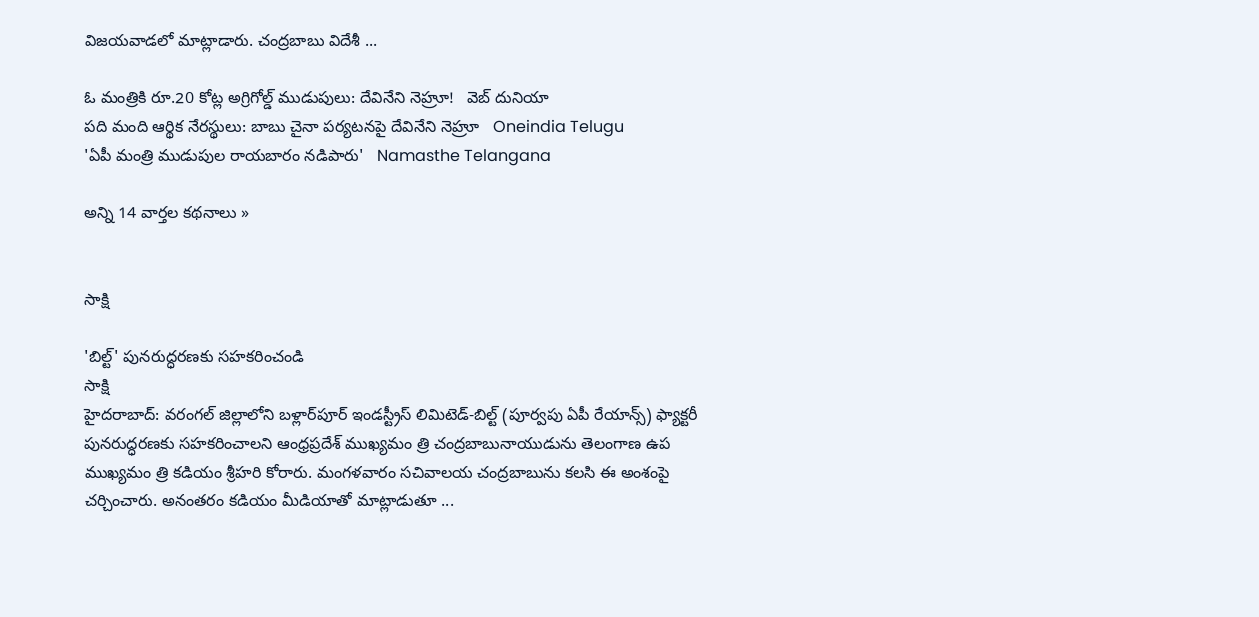విజయవాడలో మాట్లాడారు. చంద్రబాబు విదేశీ ...

ఓ మంత్రికి రూ.20 కోట్ల అగ్రిగోల్డ్ ముడుపులు: దేవినేని నెహ్రూ!   వెబ్ దునియా
పది మంది ఆర్థిక నేరస్థులు: బాబు చైనా పర్యటనపై దేవినేని నెహ్రూ   Oneindia Telugu
'ఏపీ మంత్రి ముడుపుల రాయబారం నడిపారు'   Namasthe Telangana

అన్ని 14 వార్తల కథనాలు »


సాక్షి

'బిల్ట్' పునరుద్ధరణకు సహకరించండి
సాక్షి
హైదరాబాద్: వరంగల్ జిల్లాలోని బళ్లార్‌పూర్ ఇండస్ట్రీస్ లిమిటెడ్-బిల్ట్ (పూర్వపు ఏపీ రేయాన్స్) ఫ్యాక్టరీ పునరుద్ధరణకు సహకరించాలని ఆంధ్రప్రదేశ్ ముఖ్యమం త్రి చంద్రబాబునాయుడును తెలంగాణ ఉప ముఖ్యమం త్రి కడియం శ్రీహరి కోరారు. మంగళవారం సచివాలయ చంద్రబాబును కలసి ఈ అంశంపై చర్చించారు. అనంతరం కడియం మీడియాతో మాట్లాడుతూ ...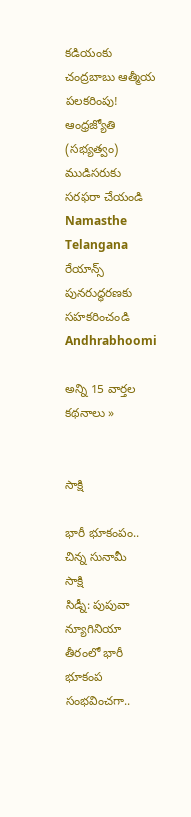కడియంకు చంద్రబాబు ఆత్మీయ పలకరింపు!   ఆంధ్రజ్యోతి (సభ్యత్వం)
ముడిసరుకు సరఫరా చేయండి   Namasthe Telangana
రేయాన్స్ పునరుద్ధరణకు సహకరించండి   Andhrabhoomi

అన్ని 15 వార్తల కథనాలు »


సాక్షి

భారీ భూకంపం.. చిన్న సునామీ
సాక్షి
సిడ్నీ: పుపువా న్యూగినియా తీరంలో భారీ భూకంప సంభవించగా..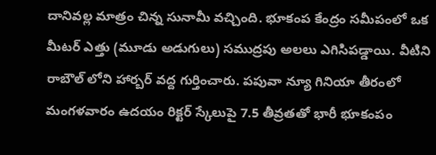దానివల్ల మాత్రం చిన్న సునామీ వచ్చింది. భూకంప కేంద్రం సమీపంలో ఒక మీటర్ ఎత్తు (మూడు అడుగులు) సముద్రపు అలలు ఎగిసిపడ్డాయి. వీటిని రాబౌల్ లోని హార్బర్ వద్ద గుర్తించారు. పపువా న్యూ గినియా తీరంలో మంగళవారం ఉదయం రిక్టర్ స్కేలుపై 7.5 తీవ్రతతో భారీ భూకంపం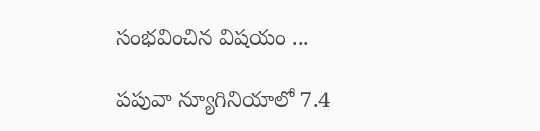సంభవించిన విషయం ...

పపువా న్యూగినియాలో 7.4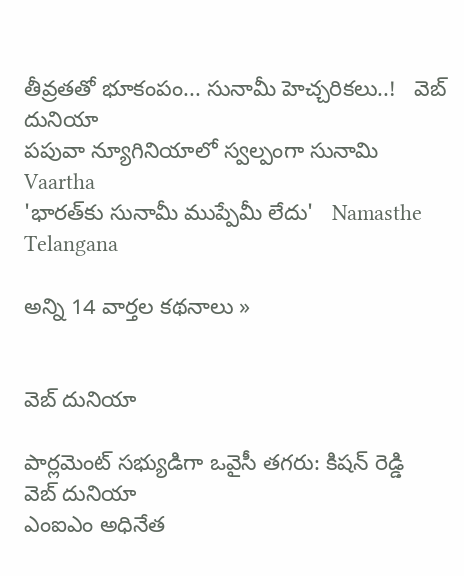తీవ్రతతో భూకంపం... సునామీ హెచ్చరికలు..!   వెబ్ దునియా
పపువా న్యూగినియాలో స్వల్పంగా సునామి   Vaartha
'భారత్‌కు సునామీ ముప్పేమీ లేదు'   Namasthe Telangana

అన్ని 14 వార్తల కథనాలు »


వెబ్ దునియా

పార్లమెంట్ సభ్యుడిగా ఒవైసీ తగరు: కిషన్ రెడ్డి
వెబ్ దునియా
ఎంఐఎం అధినేత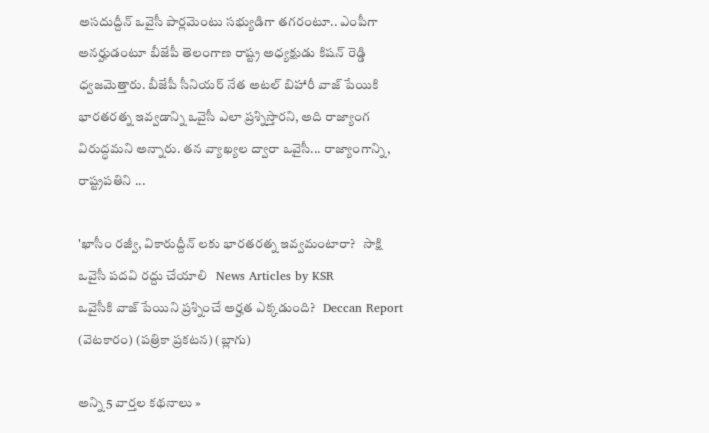అసదుద్దీన్ ఒవైసీ పార్లమెంటు సభ్యుడిగా తగరంటూ.. ఎంపీగా అనర్హుడంటూ బీజేపీ తెలంగాణ రాష్ట్ర అధ్యక్షుడు కిషన్ రెడ్డి ధ్వజమెత్తారు. బీజేపీ సీనియర్ నేత అటల్ బిహారీ వాజ్ పేయికి భారతరత్న ఇవ్వడాన్ని ఒవైసీ ఎలా ప్రశ్నిస్తారని, అది రాజ్యాంగ విరుద్ధమని అన్నారు. తన వ్యాఖ్యల ద్వారా ఒవైసీ... రాజ్యాంగాన్ని, రాష్ట్రపతిని ...

'ఖాసీం రజ్వీ, వికారుద్దీన్ లకు భారతరత్న ఇవ్వమంటారా?   సాక్షి
ఒవైసీ పదవి రద్దు చేయాలి   News Articles by KSR
ఒవైసీకి వాజ్ పేయిని ప్రశ్నించే అర్హత ఎక్కడుంది?   Deccan Report (వెటకారం) (పత్రికా ప్రకటన) (బ్లాగు)

అన్ని 5 వార్తల కథనాలు »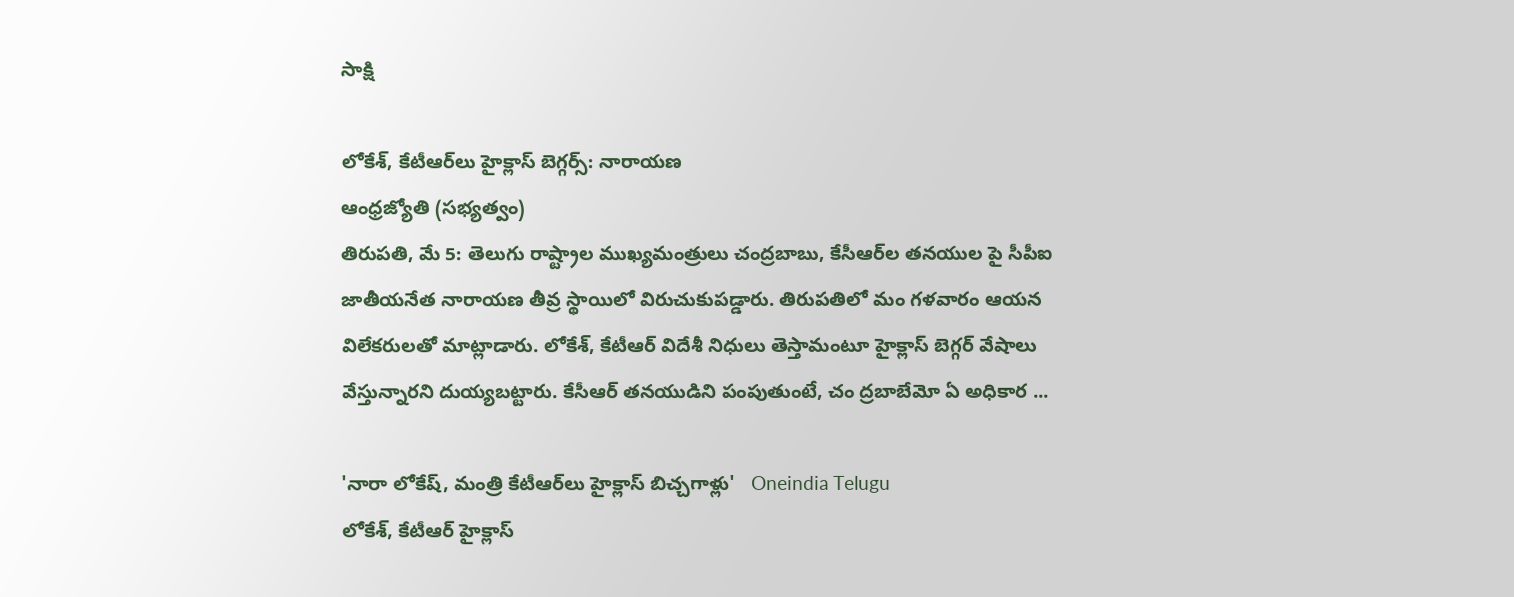సాక్షి

లోకేశ్‌, కేటీఆర్‌లు హైక్లాస్‌ బెగ్గర్స్‌: నారాయణ
ఆంధ్రజ్యోతి (సభ్యత్వం)
తిరుపతి, మే 5: తెలుగు రాష్ట్రాల ముఖ్యమంత్రులు చంద్రబాబు, కేసీఆర్‌ల తనయుల పై సీపీఐ జాతీయనేత నారాయణ తీవ్ర స్థాయిలో విరుచుకుపడ్డారు. తిరుపతిలో మం గళవారం ఆయన విలేకరులతో మాట్లాడారు. లోకేశ్‌, కేటీఆర్‌ విదేశీ నిధులు తెస్తామంటూ హైక్లాస్‌ బెగ్గర్‌ వేషాలు వేస్తున్నారని దుయ్యబట్టారు. కేసీఆర్‌ తనయుడిని పంపుతుంటే, చం ద్రబాబేమో ఏ అధికార ...

'నారా లోకేష్, మంత్రి కేటీఆర్‌లు హైక్లాస్ బిచ్చగాళ్లు'   Oneindia Telugu
లోకేశ్, కేటీఆర్ హైక్లాస్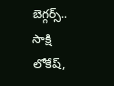బెగ్గర్స్..   సాక్షి
లోకేష్,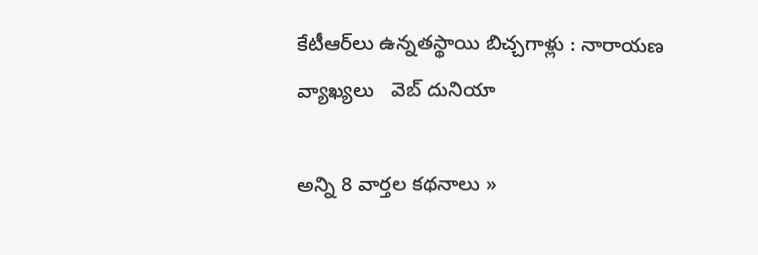కేటీఆర్‌లు ఉన్నతస్థాయి బిచ్చగాళ్లు : నారాయణ వ్యాఖ్యలు   వెబ్ దునియా

అన్ని 8 వార్తల కథనాలు »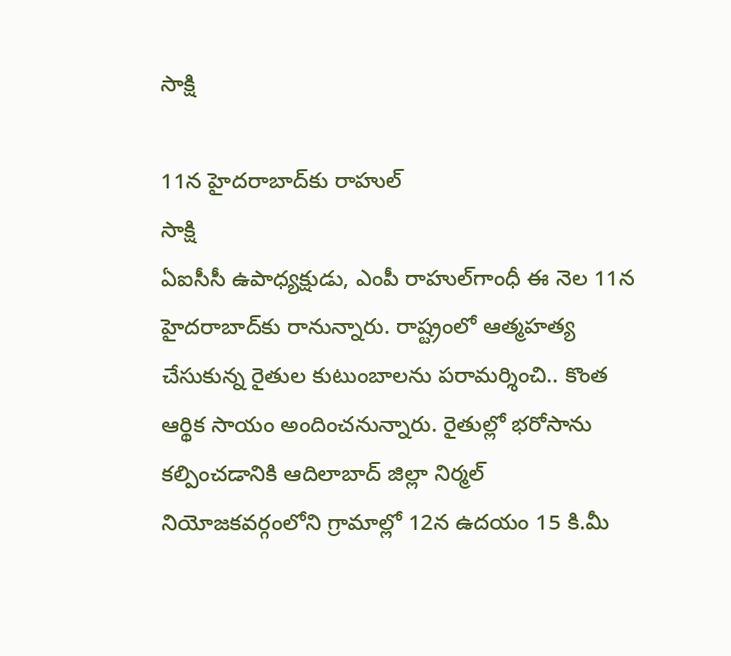సాక్షి

11న హైదరాబాద్‌కు రాహుల్
సాక్షి
ఏఐసీసీ ఉపాధ్యక్షుడు, ఎంపీ రాహుల్‌గాంధీ ఈ నెల 11న హైదరాబాద్‌కు రానున్నారు. రాష్ట్రంలో ఆత్మహత్య చేసుకున్న రైతుల కుటుంబాలను పరామర్శించి.. కొంత ఆర్థిక సాయం అందించనున్నారు. రైతుల్లో భరోసాను కల్పించడానికి ఆదిలాబాద్ జిల్లా నిర్మల్ నియోజకవర్గంలోని గ్రామాల్లో 12న ఉదయం 15 కి.మీ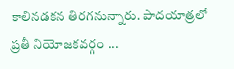కాలినడకన తిరగనున్నారు. పాదయాత్రలో ప్రతీ నియోజకవర్గం ...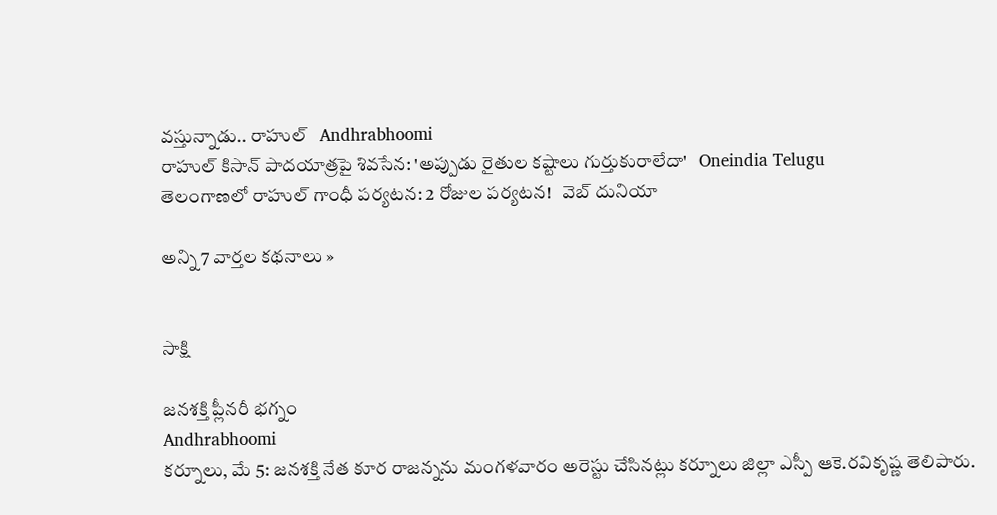వస్తున్నాడు.. రాహుల్   Andhrabhoomi
రాహుల్ కిసాన్ పాదయాత్రపై శివసేన: 'అప్పుడు రైతుల కష్టాలు గుర్తుకురాలేదా'   Oneindia Telugu
తెలంగాణలో రాహుల్ గాంధీ పర్యటన: 2 రోజుల పర్యటన!   వెబ్ దునియా

అన్ని 7 వార్తల కథనాలు »


సాక్షి

జనశక్తి ప్లీనరీ భగ్నం
Andhrabhoomi
కర్నూలు, మే 5: జనశక్తి నేత కూర రాజన్నను మంగళవారం అరెస్టు చేసినట్లు కర్నూలు జిల్లా ఎస్పీ ఆకె.రవికృష్ణ తెలిపారు.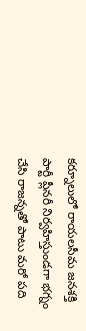కర్నూలులో రాయలసీమ జనశక్తి పార్టీ ప్లీనరీ నిర్వహిస్తుండగా భగ్నం చేసి రాజన్నతో పాటు మరో పది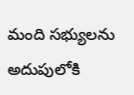మంది సభ్యులను అదుపులోకి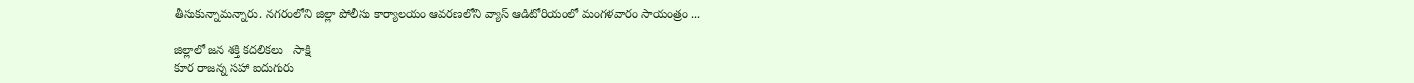తీసుకున్నామన్నారు. నగరంలోని జిల్లా పోలీసు కార్యాలయం ఆవరణలోని వ్యాస్ ఆడిటోరియంలో మంగళవారం సాయంత్రం ...

జిల్లాలో జన శక్తి కదలికలు   సాక్షి
కూర రాజన్న సహా ఐదుగురు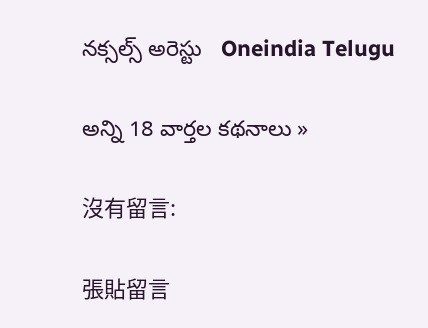నక్సల్స్ అరెస్టు   Oneindia Telugu

అన్ని 18 వార్తల కథనాలు »

沒有留言:

張貼留言